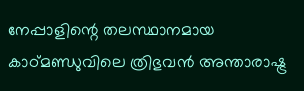നേപ്പാളിന്റെ തലസ്ഥാനമായ കാഠ്മണ്ഡുവിലെ ത്രിഭുവൻ അന്താരാഷ്ട്ര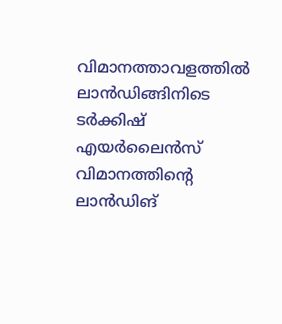വിമാനത്താവളത്തിൽ ലാൻഡിങ്ങിനിടെ ടർക്കിഷ് എയർലൈൻസ് വിമാനത്തിന്റെ ലാൻഡിങ്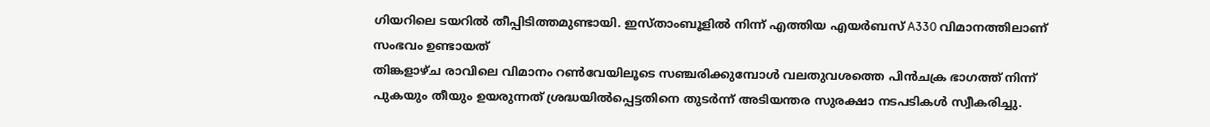ഗിയറിലെ ടയറിൽ തീപ്പിടിത്തമുണ്ടായി. ഇസ്താംബൂളിൽ നിന്ന് എത്തിയ എയർബസ് A330 വിമാനത്തിലാണ് സംഭവം ഉണ്ടായത്
തിങ്കളാഴ്ച രാവിലെ വിമാനം റൺവേയിലൂടെ സഞ്ചരിക്കുമ്പോൾ വലതുവശത്തെ പിൻചക്ര ഭാഗത്ത് നിന്ന് പുകയും തീയും ഉയരുന്നത് ശ്രദ്ധയിൽപ്പെട്ടതിനെ തുടർന്ന് അടിയന്തര സുരക്ഷാ നടപടികൾ സ്വീകരിച്ചു.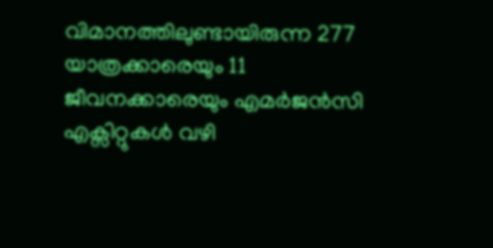വിമാനത്തിലുണ്ടായിരുന്ന 277 യാത്രക്കാരെയും 11 ജീവനക്കാരെയും എമർജൻസി എക്സിറ്റുകൾ വഴി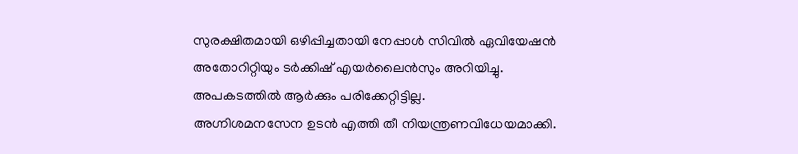സുരക്ഷിതമായി ഒഴിപ്പിച്ചതായി നേപ്പാൾ സിവിൽ ഏവിയേഷൻ അതോറിറ്റിയും ടർക്കിഷ് എയർലൈൻസും അറിയിച്ചു. അപകടത്തിൽ ആർക്കും പരിക്കേറ്റിട്ടില്ല.
അഗ്നിശമനസേന ഉടൻ എത്തി തീ നിയന്ത്രണവിധേയമാക്കി.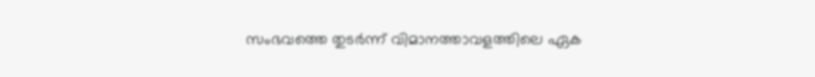സംഭവത്തെ തുടർന്ന് വിമാനത്താവളത്തിലെ ഏക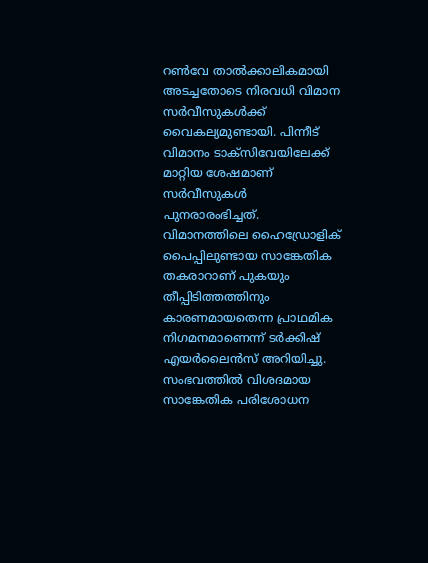റൺവേ താൽക്കാലികമായി അടച്ചതോടെ നിരവധി വിമാന സർവീസുകൾക്ക് വൈകല്യമുണ്ടായി. പിന്നീട് വിമാനം ടാക്സിവേയിലേക്ക് മാറ്റിയ ശേഷമാണ് സർവീസുകൾ പുനരാരംഭിച്ചത്.
വിമാനത്തിലെ ഹൈഡ്രോളിക് പൈപ്പിലുണ്ടായ സാങ്കേതിക തകരാറാണ് പുകയും തീപ്പിടിത്തത്തിനും കാരണമായതെന്ന പ്രാഥമിക നിഗമനമാണെന്ന് ടർക്കിഷ് എയർലൈൻസ് അറിയിച്ചു. സംഭവത്തിൽ വിശദമായ സാങ്കേതിക പരിശോധന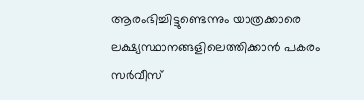ആരംഭിച്ചിട്ടുണ്ടെന്നും യാത്രക്കാരെ ലക്ഷ്യസ്ഥാനങ്ങളിലെത്തിക്കാൻ പകരം സർവീസ്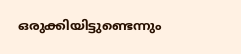ഒരുക്കിയിട്ടുണ്ടെന്നും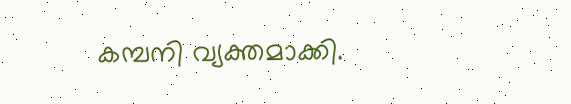കമ്പനി വ്യക്തമാക്കി.